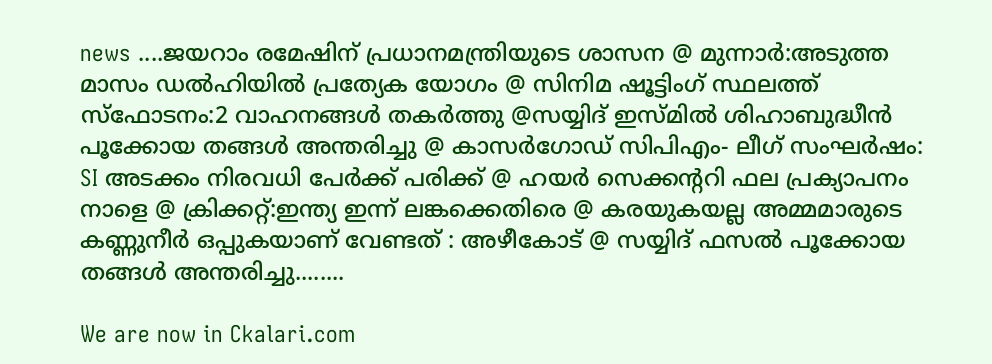news ....ജയറാം രമേഷിന് പ്രധാനമന്ത്രിയുടെ ശാസന @ മുന്നാര്‍:അടുത്ത മാസം ഡല്‍ഹിയില്‍ പ്രത്യേക യോഗം @ സിനിമ ഷൂട്ടിംഗ് സ്ഥലത്ത് സ്ഫോടനം:2 വാഹനങ്ങള്‍ തകര്‍ത്തു @സയ്യിദ് ഇസ്മില്‍ ശിഹാബുദ്ധീന്‍ പൂക്കോയ തങ്ങള്‍ അന്തരിച്ചു @ കാസര്‍ഗോഡ് സിപിഎം- ലീഗ് സംഘര്‍ഷം: SI അടക്കം നിരവധി പേര്‍ക്ക് പരിക്ക് @ ഹയര്‍ സെക്കന്‍ററി ഫല പ്രക്യാപനം നാളെ @ ക്രിക്കറ്റ്‌:ഇന്ത്യ ഇന്ന് ലങ്കക്കെതിരെ @ കരയുകയല്ല അമ്മമാരുടെ കണ്ണുനീര്‍ ഒപ്പുകയാണ് വേണ്ടത് : അഴീകോട് @ സയ്യിദ് ഫസല്‍ പൂക്കോയ തങ്ങള്‍ അന്തരിച്ചു........

We are now in Ckalari.com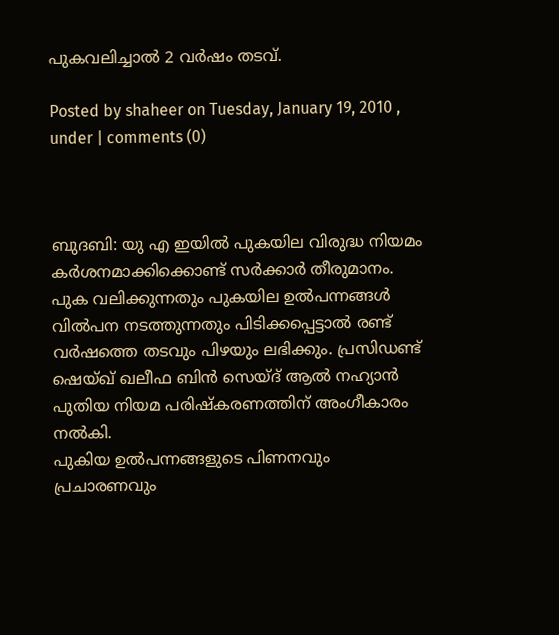പുകവലിച്ചാല്‍ 2 വര്‍ഷം തടവ്‌.

Posted by shaheer on Tuesday, January 19, 2010 , under | comments (0)



ബുദബി: യു എ ഇയില്‍ പുകയില വിരുദ്ധ നിയമം കര്‍ശനമാക്കിക്കൊണ്ട് സര്‍ക്കാര്‍ തീരുമാനം. പുക വലിക്കുന്നതും പുകയില ഉല്‍പന്നങ്ങള്‍ വില്‍പന നടത്തുന്നതും പിടിക്കപ്പെട്ടാല്‍ രണ്ട് വര്‍ഷത്തെ തടവും പിഴയും ലഭിക്കും. പ്രസിഡണ്ട് ഷെയ്ഖ് ഖലീഫ ബിന്‍ സെയ്ദ് ആല്‍ നഹ്യാന്‍ പുതിയ നിയമ പരിഷ്‌കരണത്തിന് അംഗീകാരം നല്‍കി.
പുകിയ ഉല്‍പന്നങ്ങളുടെ പിണനവും പ്രചാരണവും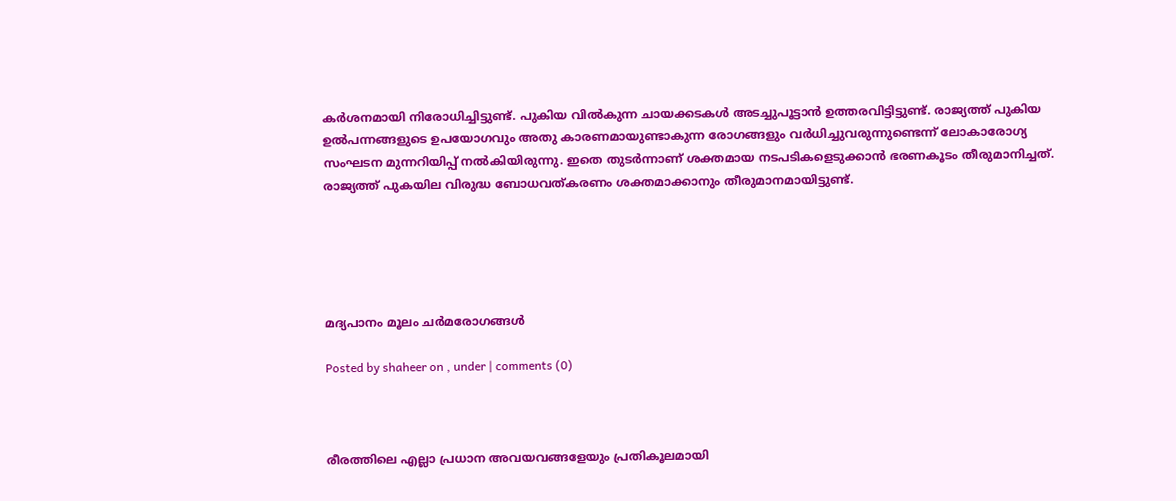കര്‍ശനമായി നിരോധിച്ചിട്ടുണ്ട്. പുകിയ വില്‍കുന്ന ചായക്കടകള്‍ അടച്ചുപൂട്ടാന്‍ ഉത്തരവിട്ടിട്ടുണ്ട്. രാജ്യത്ത് പുകിയ ഉല്‍പന്നങ്ങളുടെ ഉപയോഗവും അതു കാരണമായുണ്ടാകുന്ന രോഗങ്ങളും വര്‍ധിച്ചുവരുന്നുണ്ടെന്ന് ലോകാരോഗ്യ സംഘടന മുന്നറിയിപ്പ് നല്‍കിയിരുന്നു. ഇതെ തുടര്‍ന്നാണ് ശക്തമായ നടപടികളെടുക്കാന്‍ ഭരണകൂടം തീരുമാനിച്ചത്.
രാജ്യത്ത് പുകയില വിരുദ്ധ ബോധവത്കരണം ശക്തമാക്കാനും തീരുമാനമായിട്ടുണ്ട്.





മദ്യപാനം മൂലം ചര്‍മരോഗങ്ങള്‍

Posted by shaheer on , under | comments (0)



രീരത്തിലെ എല്ലാ പ്രധാന അവയവങ്ങളേയും പ്രതികൂലമായി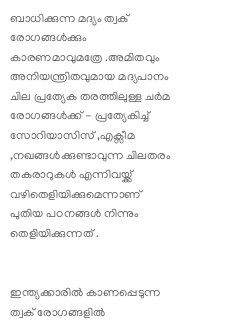ബാധിക്കുന്ന മദ്യം ത്വക് രോഗങ്ങള്‍ക്കും കാരണമാവുമത്രേ .അമിതവും അനിയന്ത്രിതവുമായ മദ്യപാനം ചില പ്രത്യേക തരത്തിലുള്ള ചര്‍മ രോഗങ്ങള്‍ക്ക് - പ്രത്യേകിച്ച് സോറിയാസിസ് ,എക്സീമ ,നഖങ്ങള്‍ക്കുണ്ടാവുന്ന ചിലതരം തകരാറുകള്‍ എന്നിവയ്ക്ക് വഴിതെളിയിക്കുമെന്നാണ് പുതിയ പഠനങ്ങള്‍ നിന്നും തെളിയിക്കുന്നത് .


ഇന്ത്യക്കാരില്‍ കാണപ്പെടുന്ന ത്വക് രോഗങ്ങളില്‍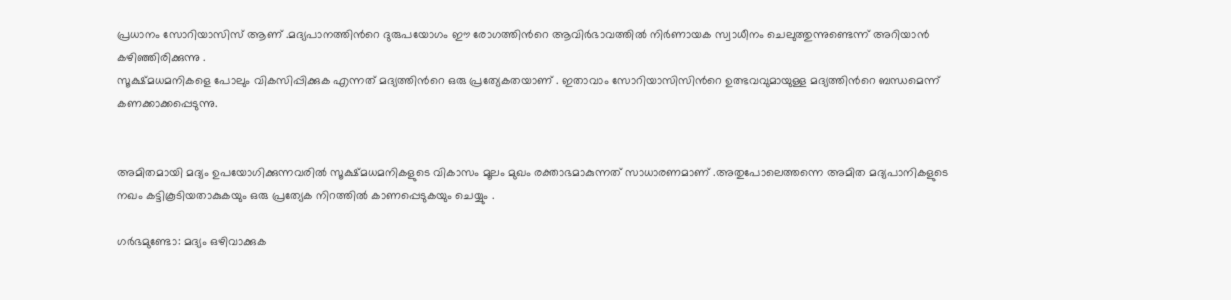പ്രധാനം സോറിയാസിസ് ആണ് .മദ്യപാനത്തിന്‍റെ ദുരുപയോഗം ഈ രോഗത്തിന്‍റെ ആവിര്‍ഭാവത്തില്‍ നിര്‍ണായക സ്വാധീനം ചെലുത്തുന്നുണ്ടെന്ന് അറിയാന്‍ കഴിഞ്ഞിരിക്കുന്നു .
സൂക്ഷ്മധമനികളെ പോലും വികസിപ്പിക്കുക എന്നത് മദ്യത്തിന്‍റെ ഒരു പ്രത്യേകതയാണ് . ഇതാവാം സോറിയാസിസിന്‍റെ ഉത്ഭവവുമായുള്ള മദ്യത്തിന്‍റെ ബന്ധമെന്ന് കണക്കാക്കപ്പെടുന്നു.


അമിതമായി മദ്യം ഉപയോഗിക്കുന്നവരില്‍ സൂക്ഷ്മധമനികളുടെ വികാസം മൂലം മുഖം രക്താഭമാകുന്നത് സാധാരണമാണ് .അതുപോലെത്തന്നെ അമിത മദ്യപാനികളുടെ നഖം കട്ടികൂടിയതാകുകയും ഒരു പ്രത്യേക നിറത്തില്‍ കാണപ്പെടുകയും ചെയ്യും .

ഗര്‍ഭമുണ്ടോ: മദ്യം ഒഴിവാക്കുക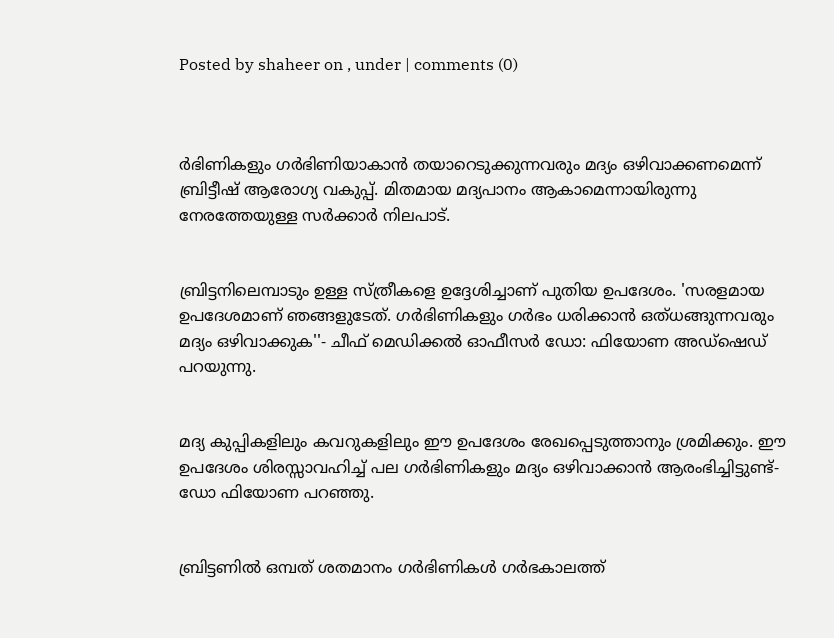Posted by shaheer on , under | comments (0)



ര്‍ഭിണികളും ഗര്‍ഭിണിയാകാന്‍ തയാറെടുക്കുന്നവരും മദ്യം ഒഴിവാക്കണമെന്ന് ബ്രിട്ടീഷ് ആരോഗ്യ വകുപ്പ്. മിതമായ മദ്യപാനം ആകാമെന്നായിരുന്നു നേരത്തേയുള്ള സര്‍ക്കാര്‍ നിലപാട്.


ബ്രിട്ടനിലെമ്പാടും ഉള്ള സ്ത്രീകളെ ഉദ്ദേശിച്ചാണ് പുതിയ ഉപദേശം. 'സരളമായ ഉപദേശമാണ് ഞങ്ങളുടേത്. ഗര്‍ഭിണികളും ഗര്‍ഭം ധരിക്കാന്‍ ഒത്ധങ്ങുന്നവരും മദ്യം ഒഴിവാക്കുക''- ചീഫ് മെഡിക്കല്‍ ഓഫീസര്‍ ഡോ: ഫിയോണ അഡ്ഷെഡ് പറയുന്നു.


മദ്യ കുപ്പികളിലും കവറുകളിലും ഈ ഉപദേശം രേഖപ്പെടുത്താനും ശ്രമിക്കും. ഈ ഉപദേശം ശിരസ്സാവഹിച്ച് പല ഗര്‍ഭിണികളും മദ്യം ഒഴിവാക്കാന്‍ ആരംഭിച്ചിട്ടുണ്ട്- ഡോ ഫിയോണ പറഞ്ഞു.


ബ്രിട്ടണില്‍ ഒമ്പത് ശതമാനം ഗര്‍ഭിണികള്‍ ഗര്‍ഭകാലത്ത്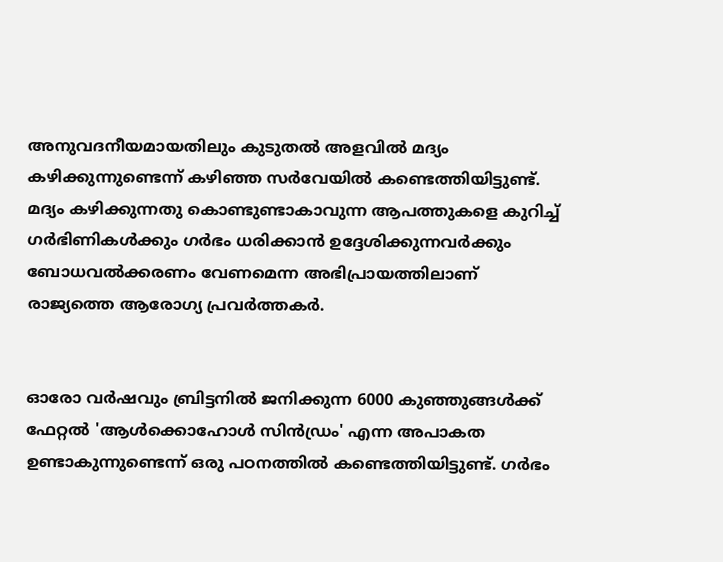അനുവദനീയമായതിലും കുടുതല്‍ അളവില്‍ മദ്യം കഴിക്കുന്നുണ്ടെന്ന് കഴിഞ്ഞ സര്‍വേയില്‍ കണ്ടെത്തിയിട്ടുണ്ട്. മദ്യം കഴിക്കുന്നതു കൊണ്ടുണ്ടാകാവുന്ന ആപത്തുകളെ കുറിച്ച് ഗര്‍ഭിണികള്‍ക്കും ഗര്‍ഭം ധരിക്കാന്‍ ഉദ്ദേശിക്കുന്നവര്‍ക്കും ബോധവല്‍ക്കരണം വേണമെന്ന അഭിപ്രായത്തിലാണ് രാജ്യത്തെ ആരോഗ്യ പ്രവര്‍ത്തകര്‍.


ഓരോ വര്‍ഷവും ബ്രിട്ടനില്‍ ജനിക്കുന്ന 6000 കുഞ്ഞുങ്ങള്‍ക്ക് ഫേറ്റല്‍ 'ആള്‍ക്കൊഹോള്‍ സിന്‍ഡ്രം' എന്ന അപാകത ഉണ്ടാകുന്നുണ്ടെന്ന് ഒരു പഠനത്തില്‍ കണ്ടെത്തിയിട്ടുണ്ട്. ഗര്‍ഭം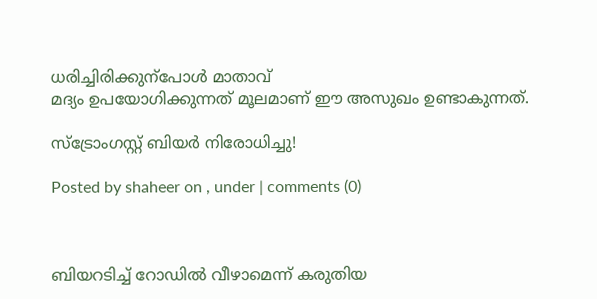ധരിച്ചിരിക്കുന്പോള്‍ മാതാവ്
മദ്യം ഉപയോഗിക്കുന്നത് മൂലമാണ് ഈ അസുഖം ഉണ്ടാകുന്നത്.

സ്ട്രോംഗസ്റ്റ് ബിയര്‍ നിരോധിച്ചു!

Posted by shaheer on , under | comments (0)



ബിയറടിച്ച് റോഡില്‍ വീഴാമെന്ന് കരുതിയ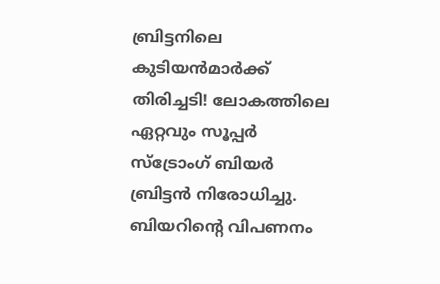ബ്രിട്ടനിലെ കുടിയന്‍‌മാര്‍ക്ക് തിരിച്ചടി! ലോകത്തിലെ ഏറ്റവും സൂപ്പര്‍ സ്ട്രോംഗ് ബിയര്‍ ബ്രിട്ടന്‍ നിരോധിച്ചു. ബിയറിന്‍റെ വിപണനം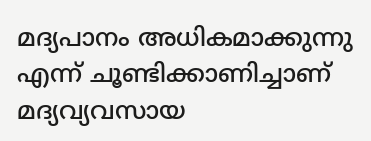മദ്യപാനം അധികമാക്കുന്നു എന്ന് ചൂണ്ടിക്കാണിച്ചാണ് മദ്യവ്യവസായ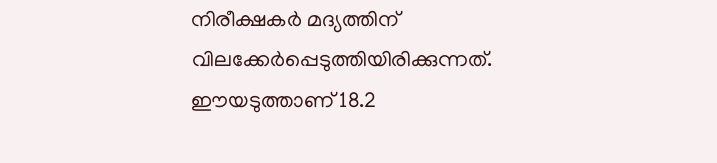നിരീക്ഷകര്‍ മദ്യത്തിന് വിലക്കേര്‍പ്പെടുത്തിയിരിക്കുന്നത്. ഈയടുത്താണ് 18.2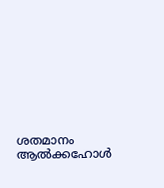ശതമാനം ആല്‍ക്കഹോള്‍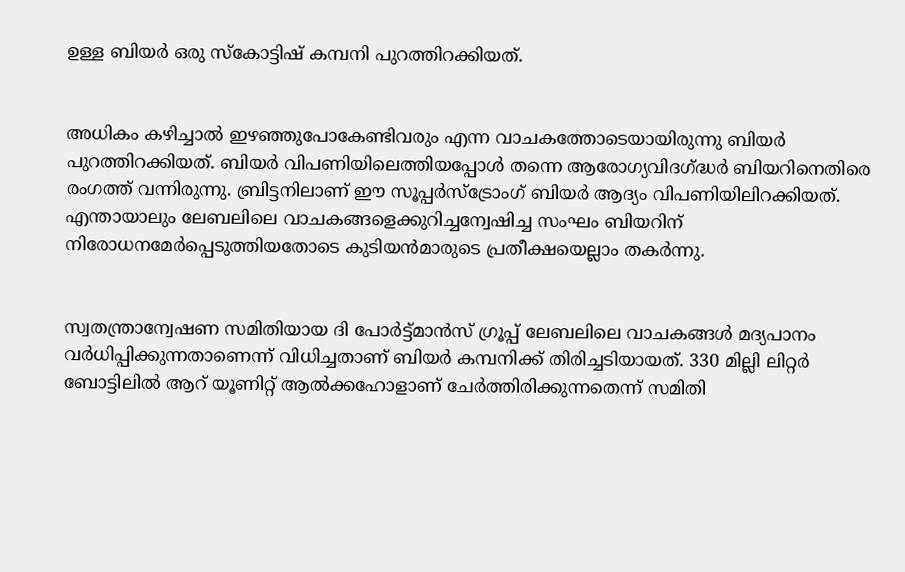ഉള്ള ബിയര്‍ ഒരു സ്കോട്ടിഷ് കമ്പനി പുറത്തിറക്കിയത്.


അധികം കഴിച്ചാല്‍ ഇഴഞ്ഞുപോകേണ്ടിവരും എന്ന വാചകത്തോടെയായിരുന്നു ബിയര്‍ പുറത്തിറക്കിയത്. ബിയര്‍ വിപണിയിലെത്തിയപ്പോള്‍ തന്നെ ആരോഗ്യവിദഗ്ദ്ധര്‍ ബിയറിനെതിരെ രംഗത്ത് വന്നിരുന്നു. ബ്രിട്ടനിലാണ് ഈ സൂപ്പര്‍സ്ട്രോംഗ് ബിയര്‍ ആദ്യം വിപണിയിലിറക്കിയത്. എന്തായാലും ലേബലിലെ വാചകങ്ങളെക്കുറിച്ചന്വേഷിച്ച സംഘം ബിയറിന് നിരോധനമേര്‍പ്പെടുത്തിയതോടെ കുടിയന്‍മാരുടെ പ്രതീക്ഷയെല്ലാം തകര്‍ന്നു.


സ്വതന്ത്രാന്വേഷണ സമിതിയായ ദി പോര്‍ട്ട്‌മാന്‍സ് ഗ്രൂപ്പ് ലേബലിലെ വാചകങ്ങള്‍ മദ്യപാനം വര്‍ധിപ്പിക്കുന്നതാണെന്ന് വിധിച്ചതാണ് ബിയര്‍ കമ്പനിക്ക് തിരിച്ചടിയായത്. 330 മില്ലി ലിറ്റര്‍ ബോട്ടിലില്‍ ആറ് യൂണിറ്റ് ആല്‍ക്കഹോളാണ് ചേര്‍ത്തിരിക്കുന്നതെന്ന് സമിതി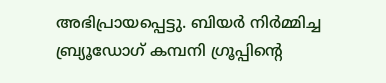അഭിപ്രായപ്പെട്ടു. ബിയര്‍ നിര്‍മ്മിച്ച ബ്ര്യൂഡോഗ് കമ്പനി ഗ്രൂപ്പിന്‍റെ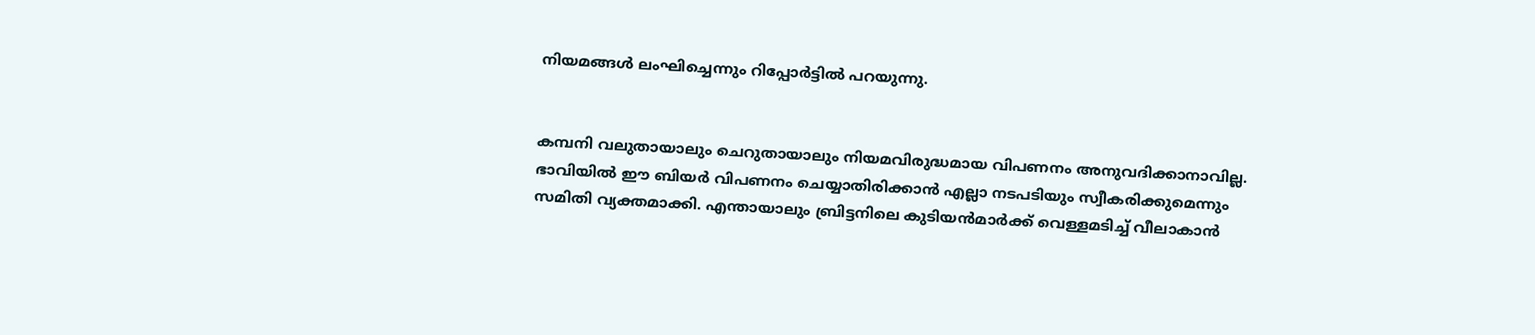നിയമങ്ങള്‍ ലംഘിച്ചെന്നും റിപ്പോര്‍ട്ടില്‍ പറയുന്നു.


കമ്പനി വലുതായാലും ചെറുതായാലും നിയമവിരുദ്ധമായ വിപണനം അനുവദിക്കാനാവില്ല. ഭാവിയില്‍ ഈ ബിയര്‍ വിപണനം ചെയ്യാതിരിക്കാന്‍ എല്ലാ നടപടിയും സ്വീകരിക്കുമെന്നും സമിതി വ്യക്തമാക്കി. എന്തായാലും ബ്രിട്ടനിലെ കുടിയന്‍‌മാര്‍ക്ക് വെള്ളമടിച്ച് വീലാകാന്‍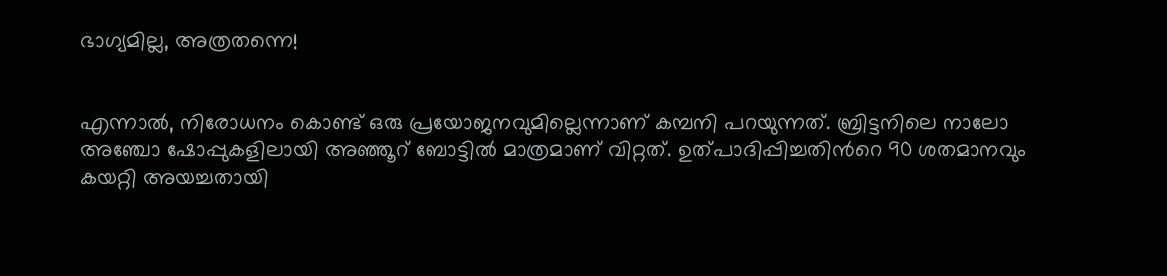ഭാഗ്യമില്ല, അത്രതന്നെ!


എന്നാല്‍, നിരോധനം കൊണ്ട് ഒരു പ്രയോജനവുമില്ലെന്നാണ് കമ്പനി പറയുന്നത്. ബ്രിട്ടനിലെ നാലോ അഞ്ചോ ഷോപ്പുകളിലായി അഞ്ഞൂറ് ബോട്ടില്‍ മാത്രമാണ് വിറ്റത്. ഉത്പാദിപ്പിച്ചതിന്‍റെ 90 ശതമാനവും കയറ്റി അയച്ചതായി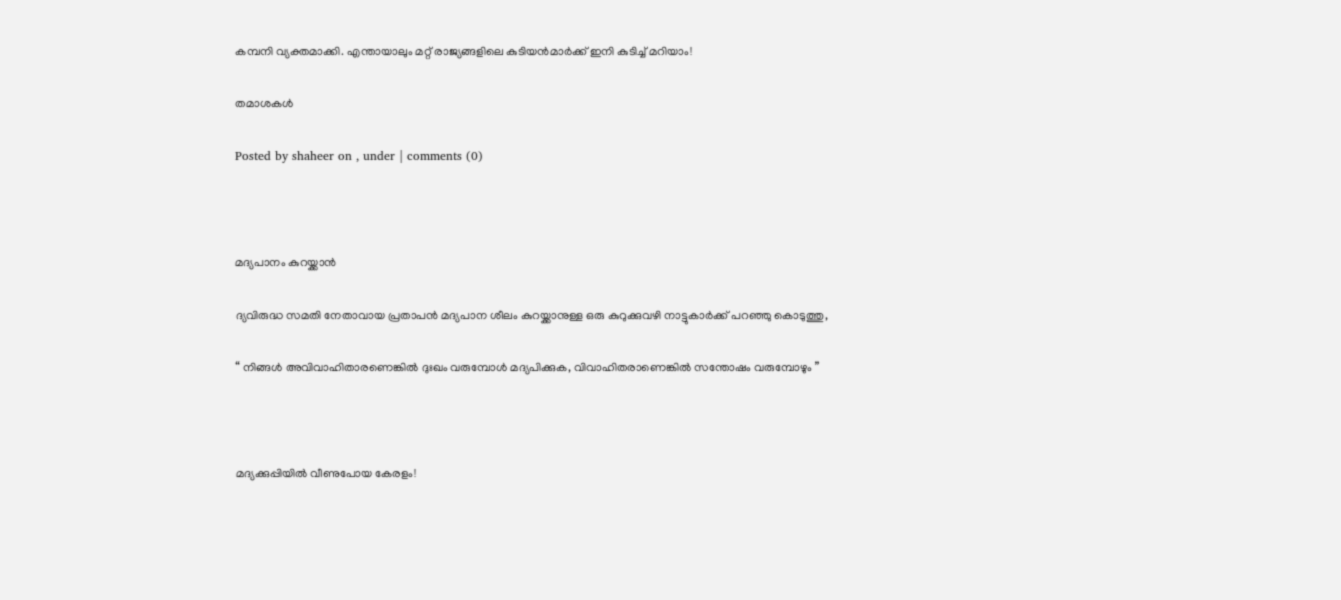കമ്പനി വ്യക്തമാക്കി. എന്തായാലും മറ്റ് രാജ്യങ്ങളിലെ കുടിയന്‍‌മാര്‍ക്ക് ഇനി കുടിച്ച് മറിയാം!

തമാശകള്‍

Posted by shaheer on , under | comments (0)



മദ്യപാനം കുറയ്ക്കാന്‍

ദ്യവിരുദ്ധ സമതി നേതാവായ പ്രതാപന്‍ മദ്യപാന ശീലം കുറയ്ക്കാനുള്ള ഒരു കുറുക്കുവഴി നാട്ടുകാര്‍ക്ക് പറഞ്ഞു കൊടുത്തു,

“ നിങ്ങള്‍ അവിവാഹിതാരണെങ്കില്‍ ദുഃഖം വരുമ്പോള്‍ മദ്യപിക്കുക, വിവാഹിതരാണെങ്കില്‍ സന്തോഷം വരുമ്പോഴും ”



മദ്യക്കുപ്പിയില്‍ വീണുപോയ കേരളം!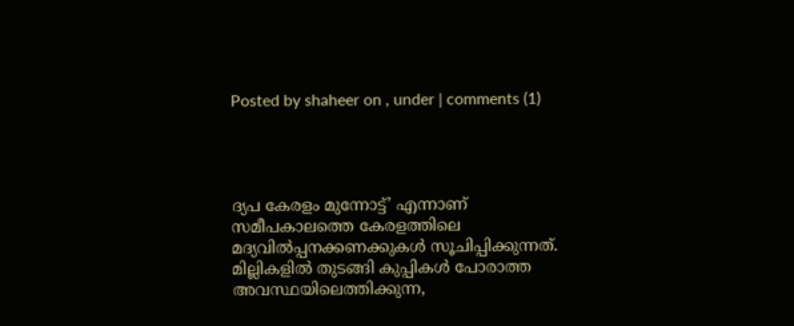Posted by shaheer on , under | comments (1)




ദ്യപ കേരളം മുന്നോട്ട്’ എന്നാണ് സമീപകാലത്തെ കേരളത്തിലെ മദ്യവില്‍പ്പനക്കണക്കുകള്‍ സൂചിപ്പിക്കുന്നത്. മില്ലികളില്‍ തുടങ്ങി കുപ്പികള്‍ പോരാത്ത അവസ്ഥയിലെത്തിക്കുന്ന,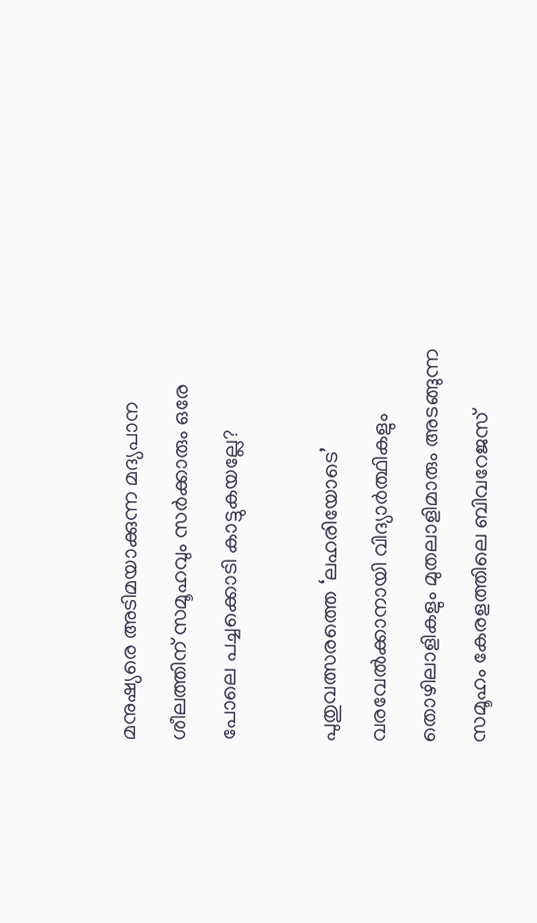മനുഷ്യരെ അടിമയാക്കുന്ന മദ്യപാന ശീലത്തിന് സമൂഹവും സര്‍ക്കാരും ഒരേ പോലെ പച്ചക്കൊടി കാട്ടുകയല്ലേ?

പുതുവത്സരത്തെ ‘ലഹരിയോടെ’ വരവേല്‍ക്കാനായി വിദ്യാര്‍ത്ഥികളും തൊഴിലാളികളും മുതലാളിമാരും അടങ്ങുന്ന സമൂഹം കേരളത്തിലെ ബിവറേജസ്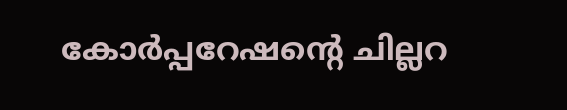കോര്‍പ്പറേഷന്റെ ചില്ലറ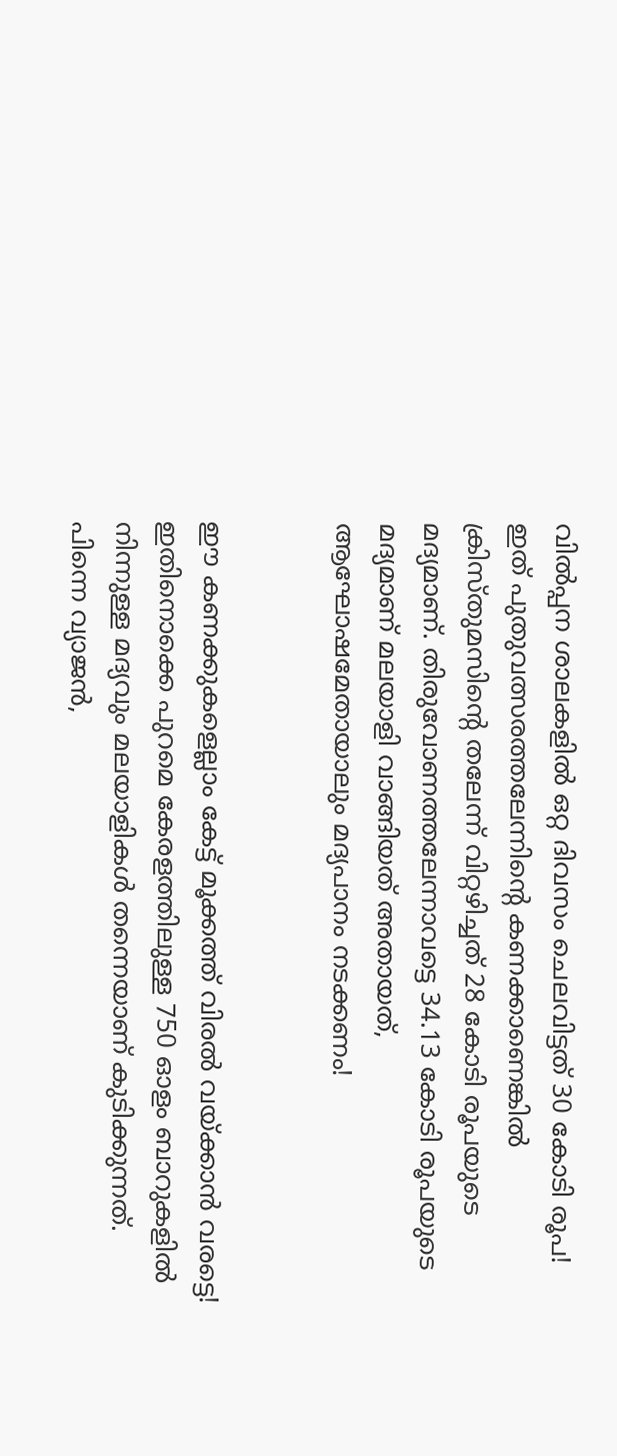വില്‍പ്പന ശാലകളില്‍ ഒറ്റ ദിവസം ചെലവിട്ടത് 30 കോടി രൂപ! ഇത് പുതുവത്സരത്തലേന്നിന്റെ കണക്കാണെങ്കില്‍ ക്രിസ്തുമസിന്റെ തലേന്ന് വിറ്റഴിച്ചത് 28 കോടി രൂപയുടെ മദ്യമാണ്. തിരുവോണത്തലേന്നാവട്ടെ 34.13 കോടി രൂപയുടെ മദ്യമാണ് മലയാളി വാങ്ങിയത് അതായത്, ആഘോഷമേതായാലും മദ്യപാനം നടക്കണം!


ഈ കണക്കുകളെല്ലാം കേട്ട് മൂക്കത്ത് വിരല്‍ വയ്ക്കാന്‍ വരട്ടെ! ഇതിനൊക്കെ പുറമെ കേരളത്തിലുള്ള 750 ഓളം ബാറുകളില്‍ നിന്നുള്ള മദ്യവും മലയാളികള്‍ തന്നെയാണ് കുടിക്കുന്നത്. പിന്നെ വ്യാജന്‍,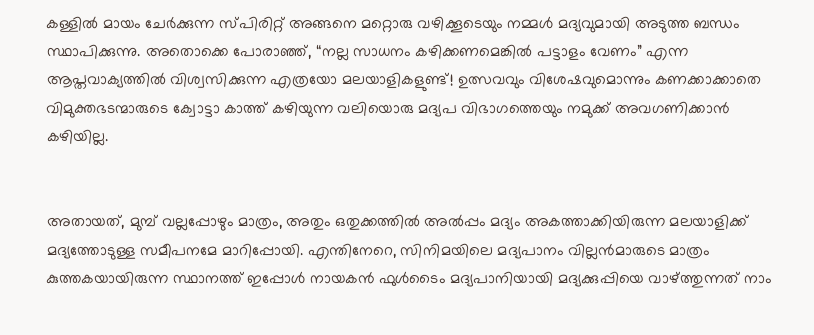കള്ളില്‍ മായം ചേര്‍ക്കുന്ന സ്പിരിറ്റ് അങ്ങനെ മറ്റൊരു വഴിക്കൂടെയും നമ്മള്‍ മദ്യവുമായി അടുത്ത ബന്ധം സ്ഥാപിക്കുന്നു. അതൊക്കെ പോരാഞ്ഞ്, “നല്ല സാധനം കഴിക്കണമെങ്കില്‍ പട്ടാളം വേണം” എന്ന ആപ്തവാക്യത്തില്‍ വിശ്വസിക്കുന്ന എത്രയോ മലയാളികളുണ്ട്! ഉത്സവവും വിശേഷവുമൊന്നും കണക്കാക്കാതെ വിമുക്തഭടന്മാരുടെ ക്വോട്ടാ കാത്ത് കഴിയുന്ന വലിയൊരു മദ്യപ വിഭാഗത്തെയും നമുക്ക് അവഗണിക്കാന്‍ കഴിയില്ല.


അതായത്, മുമ്പ് വല്ലപ്പോഴും മാത്രം, അതും ഒതുക്കത്തില്‍ അല്‍പ്പം മദ്യം അകത്താക്കിയിരുന്ന മലയാളിക്ക് മദ്യത്തോടുള്ള സമീപനമേ മാറിപ്പോയി. എന്തിനേറെ, സിനിമയിലെ മദ്യപാനം വില്ലന്‍‌മാരുടെ മാത്രം കുത്തകയായിരുന്ന സ്ഥാനത്ത് ഇപ്പോള്‍ നായകന്‍ ഫുള്‍ടൈം മദ്യപാനിയായി മദ്യക്കുപ്പിയെ വാഴ്ത്തുന്നത് നാം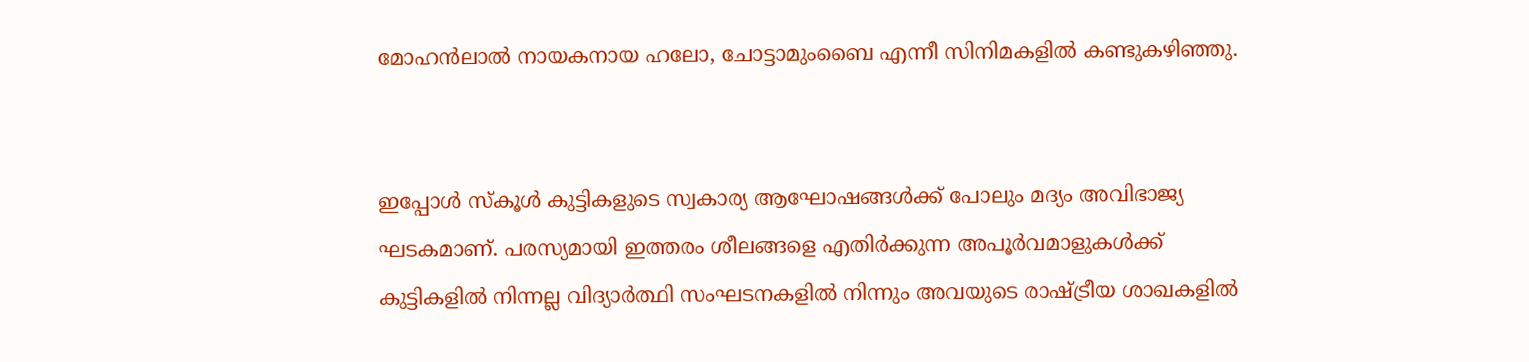മോഹന്‍‌ലാല്‍ നായകനായ ഹലോ, ചോട്ടാമുംബൈ എന്നീ സിനിമകളില്‍ കണ്ടുകഴിഞ്ഞു.


ഇപ്പോള്‍ സ്കൂള്‍ കുട്ടികളുടെ സ്വകാര്യ ആഘോഷങ്ങള്‍ക്ക് പോലും മദ്യം അവിഭാജ്യ ഘടകമാണ്. പരസ്യമായി ഇത്തരം ശീലങ്ങളെ എതിര്‍ക്കുന്ന അപൂര്‍വമാളുകള്‍ക്ക് കുട്ടികളില്‍ നിന്നല്ല വിദ്യാര്‍ത്ഥി സംഘടനകളില്‍ നിന്നും അവയുടെ രാഷ്ട്രീയ ശാഖകളില്‍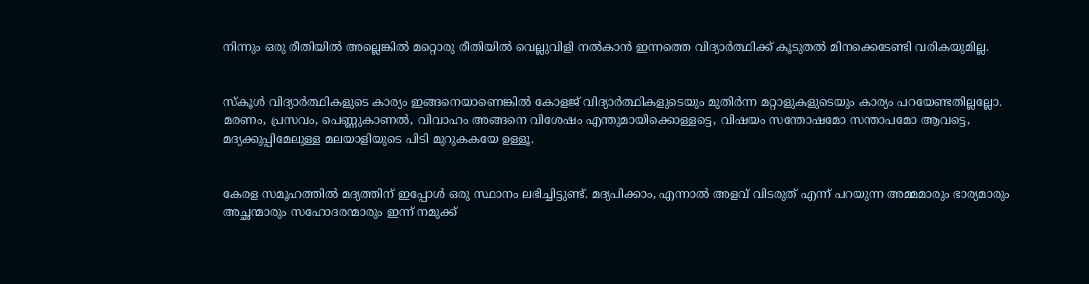നിന്നും ഒരു രീതിയില്‍ അല്ലെങ്കില്‍ മറ്റൊരു രീതിയില്‍ വെല്ലുവിളി നല്‍കാന്‍ ഇന്നത്തെ വിദ്യാര്‍ത്ഥിക്ക് കൂടുതല്‍ മിനക്കെടേണ്ടി വരികയുമില്ല.


സ്കൂള്‍ വിദ്യാര്‍ത്ഥികളുടെ കാര്യം ഇങ്ങനെയാണെങ്കില്‍ കോളജ് വിദ്യാര്‍ത്ഥികളുടെയും മുതിര്‍ന്ന മറ്റാളുകളുടെയും കാര്യം പറയേണ്ടതില്ലല്ലോ. മരണം, പ്രസവം, പെണ്ണുകാണല്‍, വിവാഹം അങ്ങനെ വിശേഷം എന്തുമായിക്കൊള്ളട്ടെ, വിഷയം സന്തോഷമോ സന്താപമോ ആവട്ടെ, മദ്യക്കുപ്പിമേലുള്ള മലയാളിയുടെ പിടി മുറുകകയേ ഉള്ളൂ.


കേരള സമൂഹത്തില്‍ മദ്യത്തിന് ഇപ്പോള്‍ ഒരു സ്ഥാനം ലഭിച്ചിട്ടുണ്ട്. മദ്യപിക്കാം, എന്നാല്‍ അളവ് വിടരുത് എന്ന് പറയുന്ന അമ്മമാരും ഭാര്യമാരും അച്ഛന്മാരും സഹോദരന്മാരും ഇന്ന് നമുക്ക്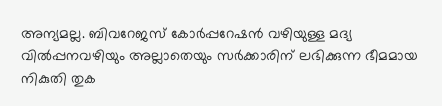അന്യമല്ല. ബിവറേജസ് കോര്‍പ്പറേഷന്‍ വഴിയുള്ള മദ്യ വില്‍പ്പനവഴിയും അല്ലാതെയും സര്‍ക്കാരിന് ലഭിക്കുന്ന ഭീമമായ നികുതി തുക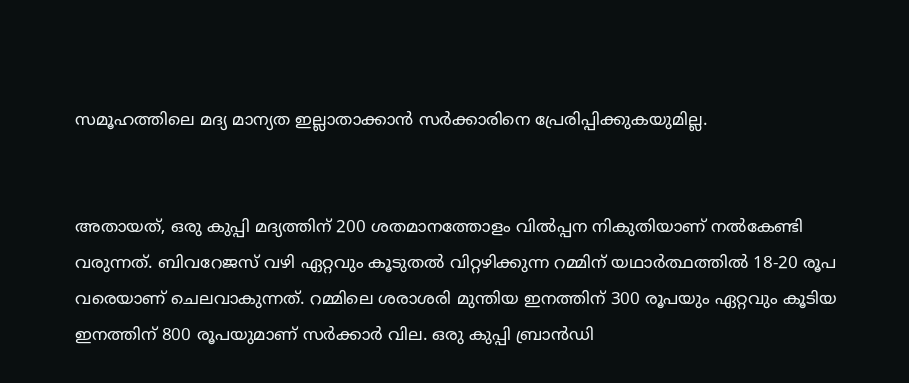സമൂഹത്തിലെ മദ്യ മാന്യത ഇല്ലാതാക്കാന്‍ സര്‍ക്കാരിനെ പ്രേരിപ്പിക്കുകയുമില്ല.


അതായത്, ഒരു കുപ്പി മദ്യത്തിന് 200 ശതമാനത്തോളം വില്‍പ്പന നികുതിയാണ് നല്‍കേണ്ടി വരുന്നത്. ബിവറേജസ് വഴി ഏറ്റവും കൂടുതല്‍ വിറ്റഴിക്കുന്ന റമ്മിന് യഥാര്‍ത്ഥത്തില്‍ 18-20 രൂപ വരെയാണ് ചെലവാകുന്നത്. റമ്മിലെ ശരാശരി മുന്തിയ ഇനത്തിന് 300 രൂപയും ഏറ്റവും കൂടിയ ഇനത്തിന് 800 രൂപയുമാണ് സര്‍ക്കാര്‍ വില. ഒരു കുപ്പി ബ്രാന്‍ഡി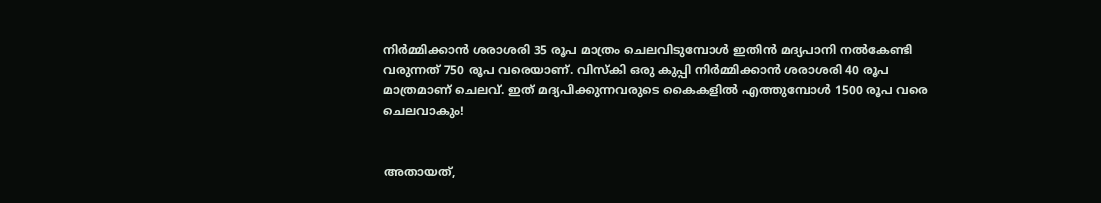നിര്‍മ്മിക്കാ‍ന്‍ ശരാശരി 35 രൂ‍പ മാത്രം ചെലവിടുമ്പോള്‍ ഇതിന്‍ മദ്യപാനി നല്‍കേണ്ടി വരുന്നത് 750 രൂപ വരെയാണ്. വിസ്കി ഒരു കുപ്പി നിര്‍മ്മിക്കാന്‍ ശരാശരി 40 രൂപ മാത്രമാണ് ചെലവ്. ഇത് മദ്യപിക്കുന്നവരുടെ കൈകളില്‍ എത്തുമ്പോള്‍ 1500 രൂപ വരെ ചെലവാകും!


അതായത്,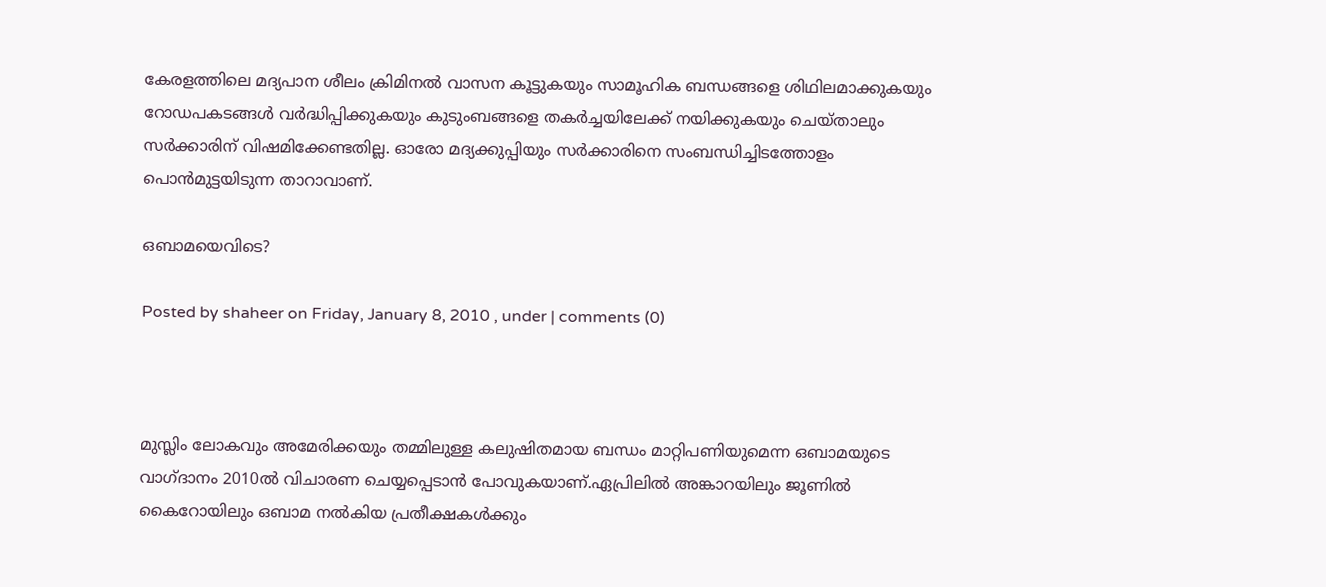കേരളത്തിലെ മദ്യപാന ശീലം ക്രിമിനല്‍ വാസന കൂട്ടുകയും സാമൂഹിക ബന്ധങ്ങളെ ശിഥിലമാക്കുകയും റോഡപകടങ്ങള്‍ വര്‍ദ്ധിപ്പിക്കുകയും കുടുംബങ്ങളെ തകര്‍ച്ചയിലേക്ക് നയിക്കുകയും ചെയ്താലും സര്‍ക്കാരിന് വിഷമിക്കേണ്ടതില്ല. ഓരോ മദ്യക്കുപ്പിയും സര്‍ക്കാരിനെ സംബന്ധിച്ചിടത്തോളം പൊന്‍‌മുട്ടയിടുന്ന താ‍റാവാണ്.

ഒബാമയെവിടെ?

Posted by shaheer on Friday, January 8, 2010 , under | comments (0)



മുസ്ലിം ലോകവും അമേരിക്കയും തമ്മിലുള്ള കലുഷിതമായ ബന്ധം മാറ്റിപണിയുമെന്ന ഒബാമയുടെ വാഗ്ദാനം 2010ല്‍ വിചാരണ ചെയ്യപ്പെടാന്‍ പോവുകയാണ്.ഏപ്രിലില്‍ അങ്കാറയിലും ജൂണില്‍ കൈറോയിലും ഒബാമ നല്‍കിയ പ്രതീക്ഷകള്‍ക്കും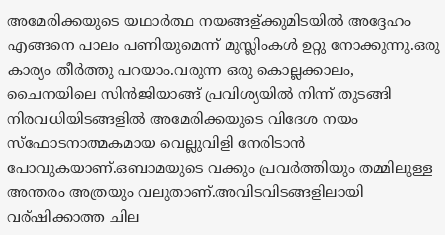അമേരിക്കയുടെ യഥാര്‍ത്ഥ നയങ്ങള്ക്കുമിടയില്‍ അദ്ദേഹം എങ്ങനെ പാലം പണിയുമെന്ന് മുസ്ലിംകള്‍ ഉറ്റു നോക്കുന്നു.ഒരു കാര്യം തീര്‍ത്തു പറയാം.വരുന്ന ഒരു കൊല്ലക്കാലം, ചൈനയിലെ സിന്‍ജിയാങ്ങ് പ്രവിശ്യയില്‍ നിന്ന് തുടങ്ങി നിരവധിയിടങ്ങളില്‍ അമേരിക്കയുടെ വിദേശ നയം സ്ഫോടനാത്മകമായ വെല്ലുവിളി നേരിടാന്‍ പോവുകയാണ്.ഒബാമയുടെ വക്കും പ്രവര്‍ത്തിയും തമ്മിലുള്ള അന്തരം അത്രയും വലുതാണ്.അവിടവിടങ്ങളിലായി വര്ഷിക്കാത്ത ചില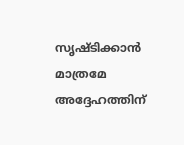സൃഷ്ടിക്കാന്‍ മാത്രമേ അദ്ദേഹത്തിന്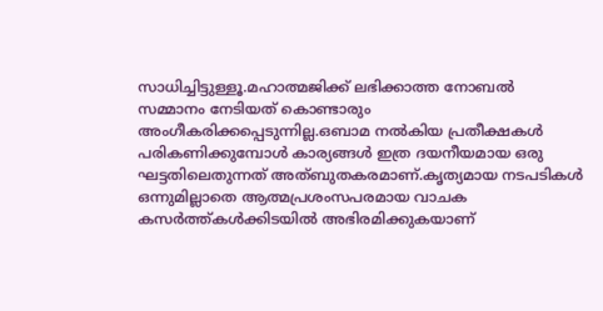സാധിച്ചിട്ടുള്ളൂ.മഹാത്മജിക്ക് ലഭിക്കാത്ത നോബല്‍ സമ്മാനം നേടിയത് കൊണ്ടാരും അംഗീകരിക്കപ്പെടുന്നില്ല.ഒബാമ നല്‍കിയ പ്രതീക്ഷകള്‍ പരികണിക്കുമ്പോള്‍ കാര്യങ്ങള്‍ ഇത്ര ദയനീയമായ ഒരു ഘട്ടതിലെതുന്നത് അത്ബുതകരമാണ്.കൃത്യമായ നടപടികള്‍ ഒന്നുമില്ലാതെ ആത്മപ്രശംസപരമായ വാചക കസര്‍ത്ത്‌കള്‍ക്കിടയില്‍ അഭിരമിക്കുകയാണ്‌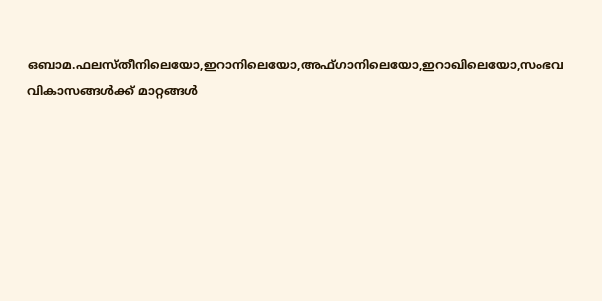ഒബാമ.ഫലസ്തീനിലെയോ,ഇറാനിലെയോ,അഫ്ഗാനിലെയോ,ഇറാഖിലെയോ,സംഭവ വികാസങ്ങള്‍ക്ക്‌ മാറ്റങ്ങള്‍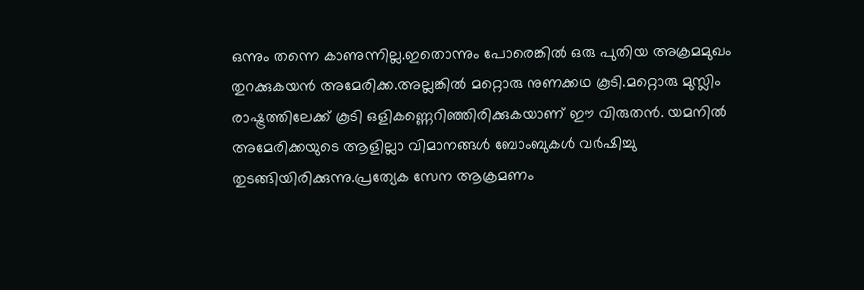ഒന്നും തന്നെ കാണുന്നില്ല.ഇതൊന്നും പോരെങ്കില്‍ ഒരു പുതിയ അക്രമമുഖം തുറക്കുകയന്‍ അമേരിക്ക.അല്ലങ്കില്‍ മറ്റൊരു നുണക്കഥ കൂടി.മറ്റൊരു മുസ്ലിം രാഷ്ട്രത്തിലേക്ക് കൂടി ഒളികണ്ണെറിഞ്ഞിരിക്കുകയാണ് ഈ വിരുതന്‍. യമനില്‍ അമേരിക്കയുടെ ആളില്ലാ വിമാനങ്ങള്‍ ബോംബുകള്‍ വര്‍ഷിച്ചു തുടങ്ങിയിരിക്കുന്നു.പ്രത്യേക സേന ആക്രമണം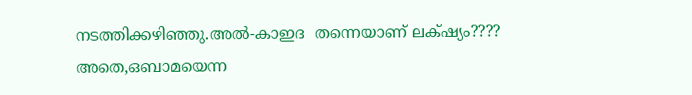നടത്തിക്കഴിഞ്ഞു.അല്‍-കാഇദ  തന്നെയാണ് ലക്‌ഷ്യം???? അതെ,ഒബാമയെന്ന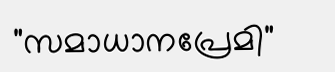"സമാധാനപ്രേമി"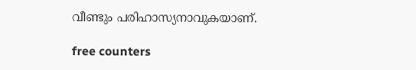വീണ്ടും പരിഹാസ്യനാവുകയാണ്.

free counters